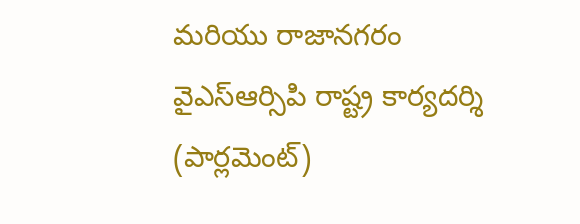మరియు రాజానగరం వైఎస్ఆర్సిపి రాష్ట్ర కార్యదర్శి (పార్లమెంట్)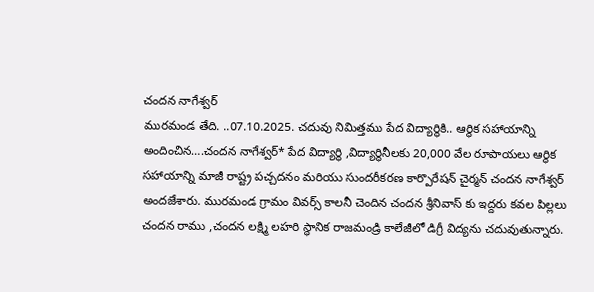చందన నాగేశ్వర్
మురమండ తేది. ..07.10.2025. చదువు నిమిత్తము పేద విద్యార్థికి.. ఆర్థిక సహాయాన్ని అందించిన….చందన నాగేశ్వర్* పేద విద్యార్థి ,విద్యార్థినీలకు 20,000 వేల రూపాయలు ఆర్థిక సహాయాన్ని మాజీ రాష్ట్ర పచ్చదనం మరియు సుందరీకరణ కార్పొరేషన్ చైర్మన్ చందన నాగేశ్వర్ అందజేశారు. మురమండ గ్రామం వివర్స్ కాలనీ చెందిన చందన శ్రీనివాస్ కు ఇద్దరు కవల పిల్లలు చందన రాము ,చందన లక్ష్మి లహరి స్థానిక రాజమండ్రి కాలేజీలో డిగ్రీ విద్యను చదువుతున్నారు.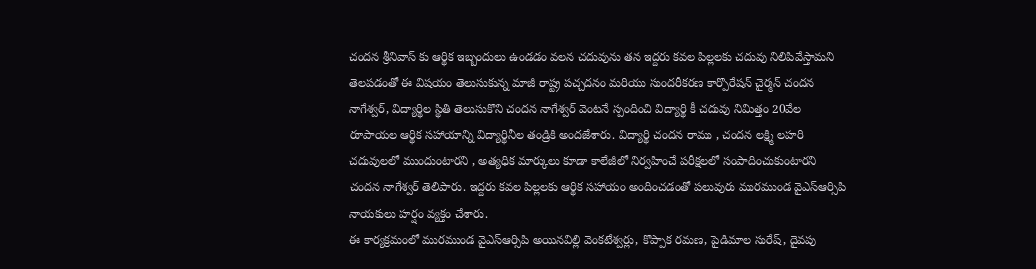చందన శ్రీనివాస్ కు ఆర్థిక ఇబ్బందులు ఉండడం వలన చదువును తన ఇద్దరు కవల పిల్లలకు చదువు నిలిపివేస్తామని తెలపడంతో ఈ విషయం తెలుసుకున్న మాజీ రాష్ట్ర పచ్చదనం మరియు సుందరీకరణ కార్పొరేషన్ చైర్మన్ చందన నాగేశ్వర్, విద్యార్థిల స్థితి తెలుసుకొని చందన నాగేశ్వర్ వెంటనే స్పందించి విద్యార్థి కీ చదువు నిమిత్తం 20వేల రూపాయల ఆర్థిక సహాయాన్ని విద్యార్థినీల తండ్రికి అందజేశారు. విద్యార్థి చందన రాము , చందన లక్ష్మి లహరి చదువులలో ముందుంటారని , అత్యధిక మార్కులు కూడా కాలేజీలో నిర్వహించే పరీక్షలలో సంపాదించుకుంటారని చందన నాగేశ్వర్ తెలిపారు. ఇద్దరు కవల పిల్లలకు ఆర్థిక సహాయం అందించడంతో పలువురు మురముండ వైఎస్ఆర్సిపి నాయకులు హర్షం వ్యక్తం చేశారు.
ఈ కార్యక్రమంలో మురముండ వైఎస్ఆర్సిపి అయినవిల్లి వెంకటేశ్వర్లు, కొప్పాక రమణ, పైడిమాల సురేష్, దైవపు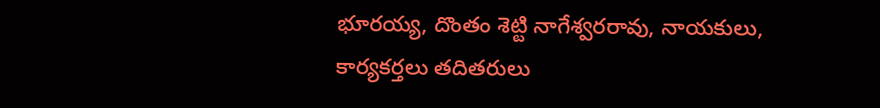భూరయ్య, దొంతం శెట్టి నాగేశ్వరరావు, నాయకులు, కార్యకర్తలు తదితరులు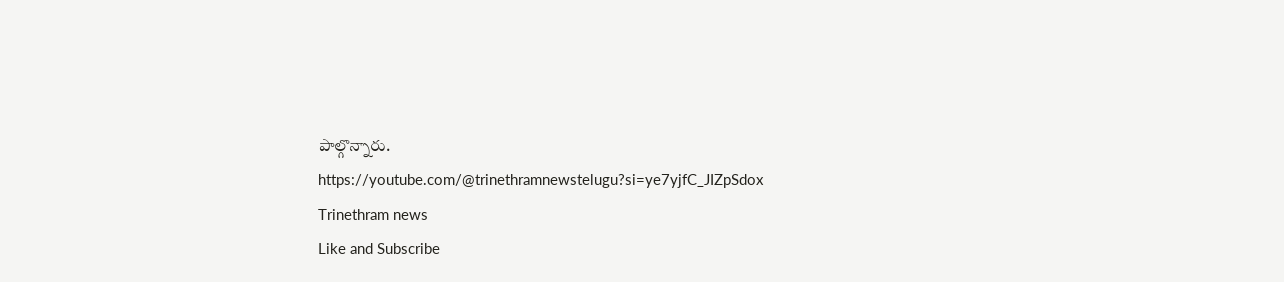పాల్గొన్నారు.
https://youtube.com/@trinethramnewstelugu?si=ye7yjfC_JIZpSdox
Trinethram news
Like and Subscribe